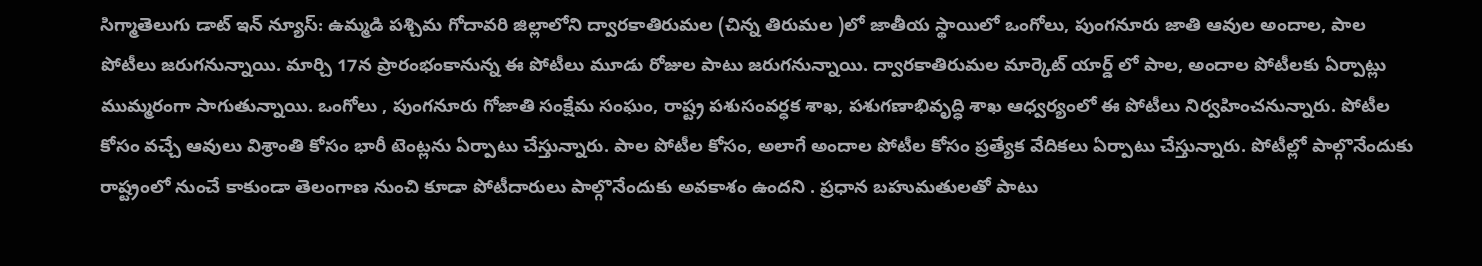సిగ్మాతెలుగు డాట్ ఇన్ న్యూస్: ఉమ్మడి పశ్చిమ గోదావరి జిల్లాలోని ద్వారకాతిరుమల (చిన్న తిరుమల )లో జాతీయ స్థాయిలో ఒంగోలు, పుంగనూరు జాతి ఆవుల అందాల, పాల పోటీలు జరుగనున్నాయి. మార్చి 17న ప్రారంభంకానున్న ఈ పోటీలు మూడు రోజుల పాటు జరుగనున్నాయి. ద్వారకాతిరుమల మార్కెట్ యార్డ్‌ లో పాల, అందాల పోటీలకు ఏర్పాట్లు ముమ్మరంగా సాగుతున్నాయి. ఒంగోలు , పుంగనూరు గోజాతి సంక్షేమ సంఘం, రాష్ట్ర పశుసంవర్ధక శాఖ, పశుగణాభివృద్ధి శాఖ ఆధ్వర్యంలో ఈ పోటీలు నిర్వహించనున్నారు. పోటీల కోసం వచ్చే ఆవులు విశ్రాంతి కోసం భారీ టెంట్లను ఏర్పాటు చేస్తున్నారు. పాల పోటీల కోసం, అలాగే అందాల పోటీల కోసం ప్రత్యేక వేదికలు ఏర్పాటు చేస్తున్నారు. పోటీల్లో పాల్గొనేందుకు రాష్ట్రంలో నుంచే కాకుండా తెలంగాణ నుంచి కూడా పోటీదారులు పాల్గొనేందుకు అవకాశం ఉందని . ప్రధాన బహుమతులతో పాటు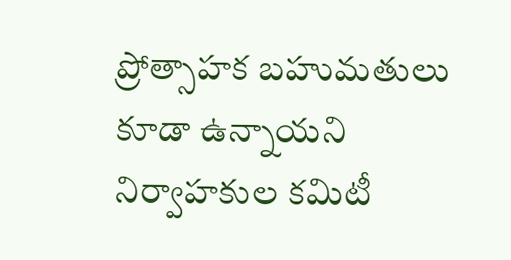ప్రోత్సాహక బహుమతులు కూడా ఉన్నాయని నిర్వాహకుల కమిటీ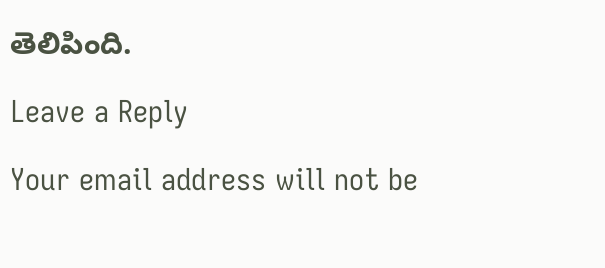తెలిపింది.

Leave a Reply

Your email address will not be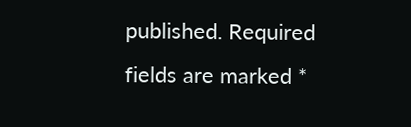published. Required fields are marked *